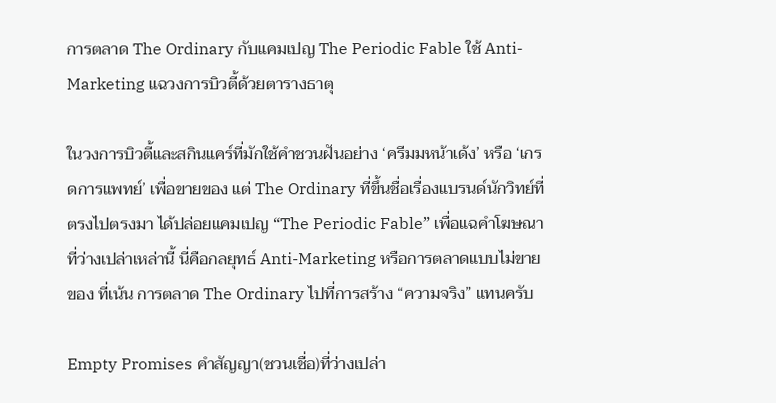การตลาด The Ordinary กับแคมเปญ The Periodic Fable ใช้ Anti-Marketing แฉวงการบิวตี้ด้วยตารางธาตุ

ในวงการบิวตี้และสกินแคร์ที่มักใช้คำชวนฝันอย่าง ‘ครีมมหน้าเด้ง’ หรือ ‘เกรดการแพทย์’ เพื่อขายของ แต่ The Ordinary ที่ขึ้นชื่อเรื่องแบรนด์นักวิทย์ที่ตรงไปตรงมา ได้ปล่อยแคมเปญ “The Periodic Fable” เพื่อแฉคำโฆษณาที่ว่างเปล่าเหล่านี้ นี่คือกลยุทธ์ Anti-Marketing หรือการตลาดแบบไม่ขายของ ที่เน้น การตลาด The Ordinary ไปที่การสร้าง “ความจริง” แทนครับ

Empty Promises คำสัญญา(ชวนเชื่อ)ที่ว่างเปล่า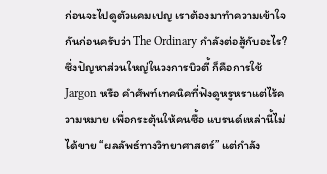ก่อนจะไปดูตัวแคมเปญ เราต้องมาทำความเข้าใจกันก่อนครับว่า The Ordinary กำลังต่อสู้กับอะไร? ซึ่งปัญหาส่วนใหญ่ในวงการบิวตี้ ก็คือการใช้ Jargon หรือ คำศัพท์เทคนิคที่ฟังดูหรูหราแต่ไร้ความหมาย เพื่อกระตุ้นให้คนซื้อ แบรนด์เหล่านี้ไม่ได้ขาย “ผลลัพธ์ทางวิทยาศาสตร์” แต่กำลัง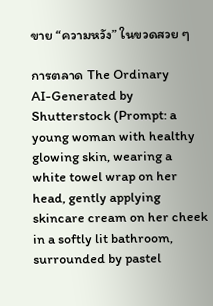ขาย “ความหวัง” ในขวดสวย ๆ

การตลาด The Ordinary
AI-Generated by Shutterstock (Prompt: a young woman with healthy glowing skin, wearing a white towel wrap on her head, gently applying skincare cream on her cheek in a softly lit bathroom, surrounded by pastel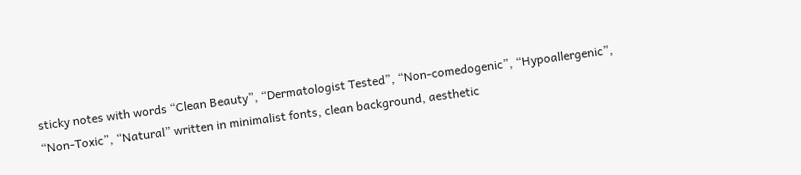sticky notes with words “Clean Beauty”, “Dermatologist Tested”, “Non-comedogenic”, “Hypoallergenic”, “Non-Toxic”, “Natural” written in minimalist fonts, clean background, aesthetic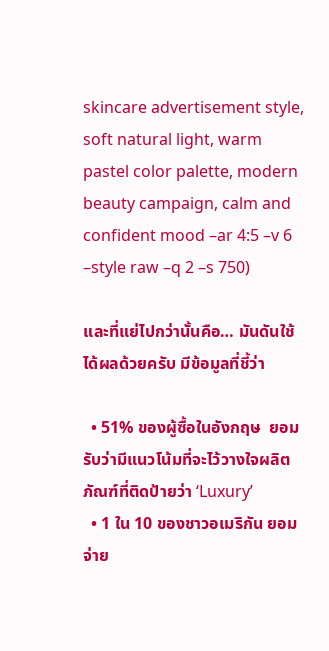skincare advertisement style, soft natural light, warm pastel color palette, modern beauty campaign, calm and confident mood –ar 4:5 –v 6 –style raw –q 2 –s 750)

และที่แย่ไปกว่านั้นคือ… มันดันใช้ได้ผลด้วยครับ มีข้อมูลที่ชี้ว่า

  • 51% ของผู้ซื้อในอังกฤษ  ยอมรับว่ามีแนวโน้มที่จะไว้วางใจผลิตภัณฑ์ที่ติดป้ายว่า ‘Luxury’
  • 1 ใน 10 ของชาวอเมริกัน ยอมจ่าย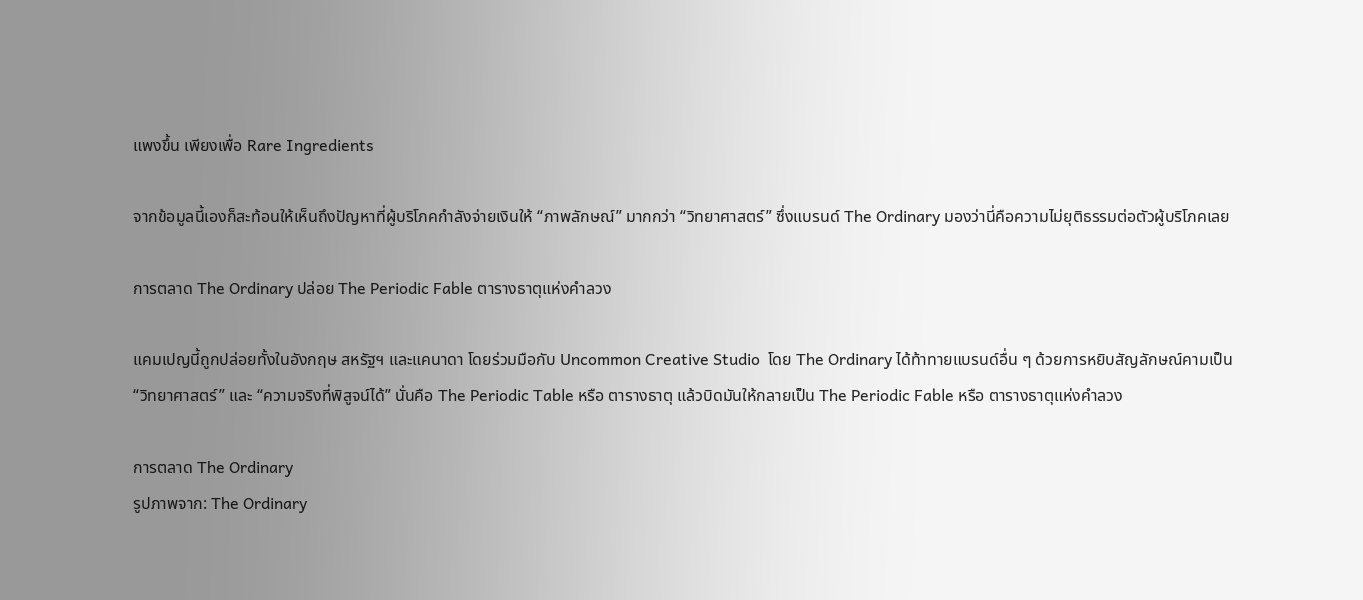แพงขึ้น เพียงเพื่อ Rare Ingredients

จากข้อมูลนี้เองก็สะท้อนให้เห็นถึงปัญหาที่ผู้บริโภคกำลังจ่ายเงินให้ “ภาพลักษณ์” มากกว่า “วิทยาศาสตร์” ซึ่งแบรนด์ The Ordinary มองว่านี่คือความไม่ยุติธรรมต่อตัวผู้บริโภคเลย

การตลาด The Ordinary ปล่อย The Periodic Fable ตารางธาตุแห่งคำลวง

แคมเปญนี้ถูกปล่อยทั้งในอังกฤษ สหรัฐฯ และแคนาดา โดยร่วมมือกับ Uncommon Creative Studio  โดย The Ordinary ได้ท้าทายแบรนด์อื่น ๆ ด้วยการหยิบสัญลักษณ์คามเป็น “วิทยาศาสตร์” และ “ความจริงที่พิสูจน์ได้” นั่นคือ The Periodic Table หรือ ตารางธาตุ แล้วบิดมันให้กลายเป็น The Periodic Fable หรือ ตารางธาตุแห่งคำลวง

การตลาด The Ordinary
รูปภาพจาก: The Ordinary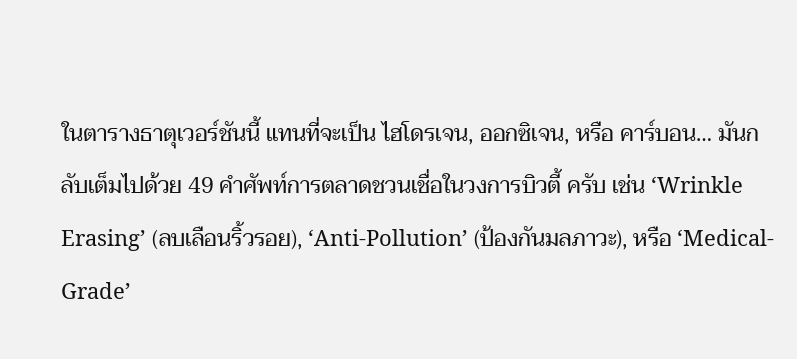ในตารางธาตุเวอร์ชันนี้ แทนที่จะเป็น ไฮโดรเจน, ออกซิเจน, หรือ คาร์บอน… มันกลับเต็มไปด้วย 49 คำศัพท์การตลาดชวนเชื่อในวงการบิวตี้ ครับ เช่น ‘Wrinkle Erasing’ (ลบเลือนริ้วรอย), ‘Anti-Pollution’ (ป้องกันมลภาวะ), หรือ ‘Medical-Grade’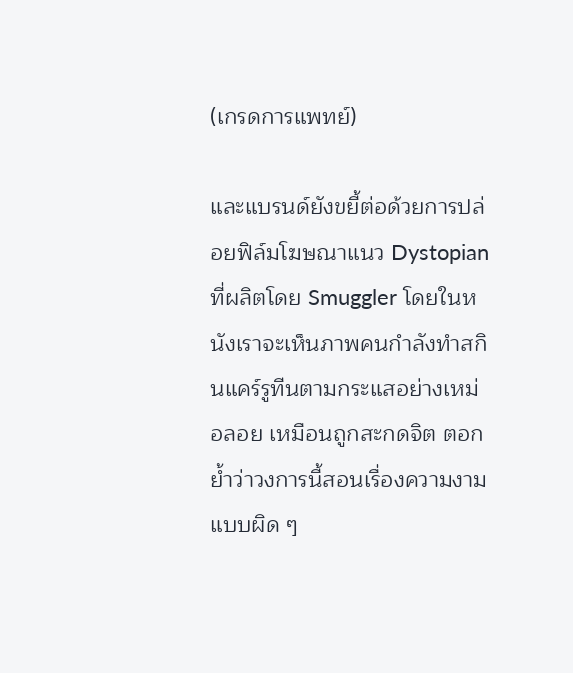(เกรดการแพทย์)

และแบรนด์ยังขยี้ต่อด้วยการปล่อยฟิล์มโฆษณาแนว Dystopian ที่ผลิตโดย Smuggler โดยในหนังเราจะเห็นภาพคนกำลังทำสกินแคร์รูทีนตามกระแสอย่างเหม่อลอย เหมือนถูกสะกดจิต ตอกย้ำว่าวงการนี้สอนเรื่องความงามแบบผิด ๆ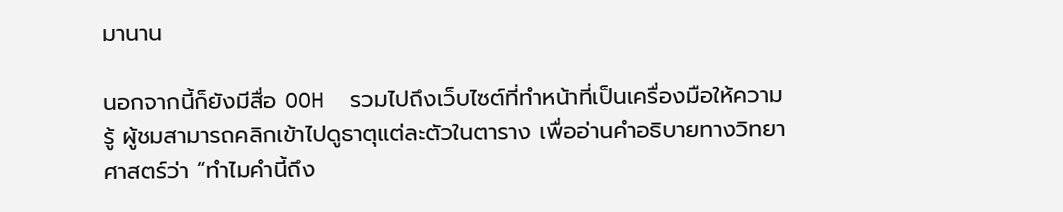มานาน

นอกจากนี้ก็ยังมีสื่อ OOH  รวมไปถึงเว็บไซต์ที่ทำหน้าที่เป็นเครื่องมือให้ความรู้ ผู้ชมสามารถคลิกเข้าไปดูธาตุแต่ละตัวในตาราง เพื่ออ่านคำอธิบายทางวิทยาศาสตร์ว่า “ทำไมคำนี้ถึง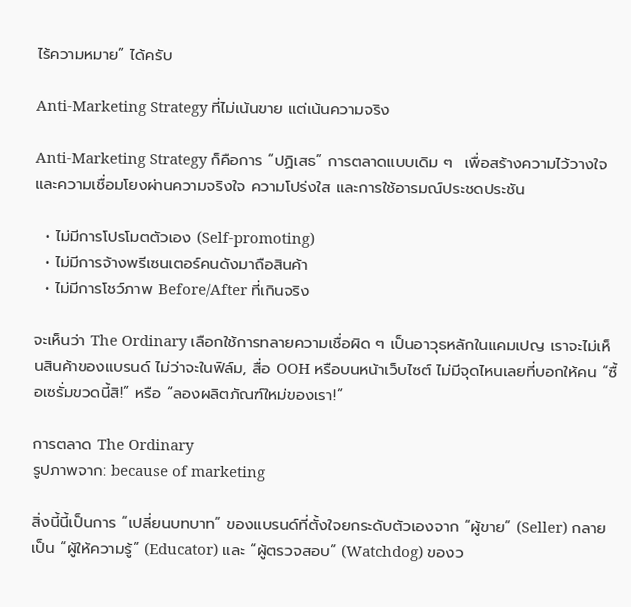ไร้ความหมาย” ได้ครับ

Anti-Marketing Strategy ที่ไม่เน้นขาย แต่เน้นความจริง

Anti-Marketing Strategy ก็คือการ “ปฏิเสธ” การตลาดแบบเดิม ๆ  เพื่อสร้างความไว้วางใจและความเชื่อมโยงผ่านความจริงใจ ความโปร่งใส และการใช้อารมณ์ประชดประชัน

  • ไม่มีการโปรโมตตัวเอง (Self-promoting)
  • ไม่มีการจ้างพรีเซนเตอร์คนดังมาถือสินค้า
  • ไม่มีการโชว์ภาพ Before/After ที่เกินจริง

จะเห็นว่า The Ordinary เลือกใช้การทลายความเชื่อผิด ๆ เป็นอาวุธหลักในแคมเปญ เราจะไม่เห็นสินค้าของแบรนด์ ไม่ว่าจะในฟิล์ม, สื่อ OOH หรือบนหน้าเว็บไซต์ ไม่มีจุดไหนเลยที่บอกให้คน “ซื้อเซรั่มขวดนี้สิ!” หรือ “ลองผลิตภัณฑ์ใหม่ของเรา!”

การตลาด The Ordinary
รูปภาพจาก: because of marketing

สิ่งนี้นี้เป็นการ “เปลี่ยนบทบาท” ของแบรนด์ที่ตั้งใจยกระดับตัวเองจาก “ผู้ขาย” (Seller) กลายเป็น “ผู้ให้ความรู้” (Educator) และ “ผู้ตรวจสอบ” (Watchdog) ของว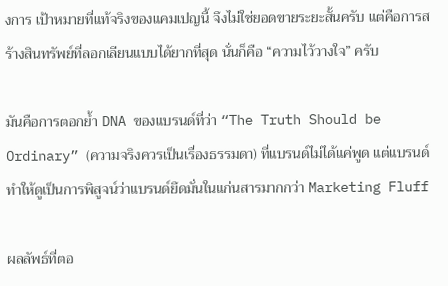งการ เป้าหมายที่แท้จริงของแคมเปญนี้ จึงไม่ใช่ยอดขายระยะสั้นครับ แต่คือการสร้างสินทรัพย์ที่ลอกเลียนแบบได้ยากที่สุด นั่นก็คือ “ความไว้วางใจ” ครับ

มันคือการตอกย้ำ DNA ของแบรนด์ที่ว่า “The Truth Should be Ordinary” (ความจริงควรเป็นเรื่องธรรมดา) ที่แบรนด์ไม่ได้แค่พูด แต่แบรนด์ทำให้ดูเป็นการพิสูจน์ว่าแบรนด์ยึดมั่นในแก่นสารมากกว่า Marketing Fluff

ผลลัพธ์ที่ตอ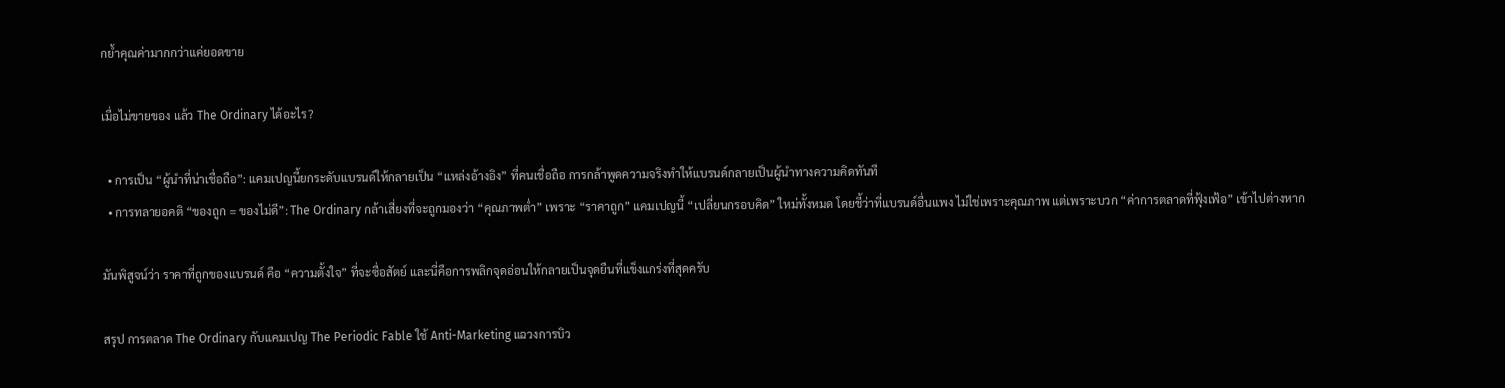กย้ำคุณค่ามากกว่าแค่ยอดขาย

เมื่อไม่ขายของ แล้ว The Ordinary ได้อะไร?

  • การเป็น “ผู้นำที่น่าเชื่อถือ”: แคมเปญนี้ยกระดับแบรนด์ให้กลายเป็น “แหล่งอ้างอิง” ที่คนเชื่อถือ การกล้าพูดความจริงทำให้แบรนด์กลายเป็นผู้นำทางความคิดทันที
  • การทลายอคติ “ของถูก = ของไม่ดี”: The Ordinary กล้าเสี่ยงที่จะถูกมองว่า “คุณภาพต่ำ” เพราะ “ราคาถูก” แคมเปญนี้ “เปลี่ยนกรอบคิด” ใหม่ทั้งหมด โดยชี้ว่าที่แบรนด์อื่นแพง ไม่ใช่เพราะคุณภาพ แต่เพราะบวก “ค่าการตลาดที่ฟุ้งเฟ้อ” เข้าไปต่างหาก

มันพิสูจน์ว่า ราคาที่ถูกของแบรนด์ คือ “ความตั้งใจ” ที่จะซื่อสัตย์ และนี่คือการพลิกจุดอ่อนให้กลายเป็นจุดยืนที่แข็งแกร่งที่สุดครับ

สรุป การตลาด The Ordinary กับแคมเปญ The Periodic Fable ใช้ Anti-Marketing แฉวงการบิว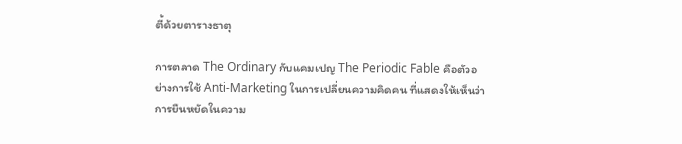ตี้ด้วยตารางธาตุ

การตลาด The Ordinary กับแคมเปญ The Periodic Fable คือตัวอย่างการใช้ Anti-Marketing ในการเปลี่ยนความคิดคน ที่แสดงให้เห็นว่าการยืนหยัดในความ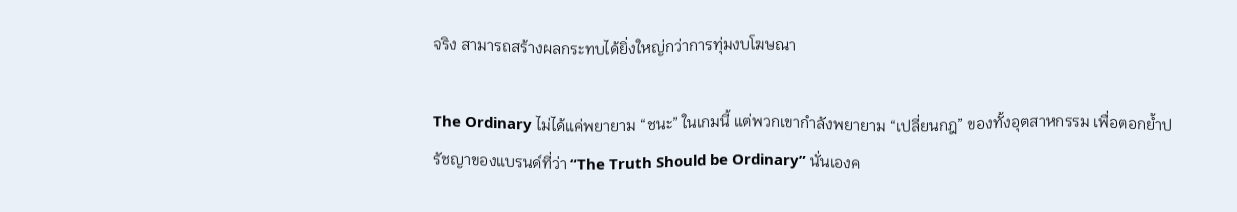จริง สามารถสร้างผลกระทบได้ยิ่งใหญ่กว่าการทุ่มงบโฆษณา

The Ordinary ไม่ได้แค่พยายาม “ชนะ” ในเกมนี้ แต่พวกเขากำลังพยายาม “เปลี่ยนกฎ” ของทั้งอุตสาหกรรม เพื่อตอกย้ำปรัชญาของแบรนด์ที่ว่า “The Truth Should be Ordinary” นั่นเองค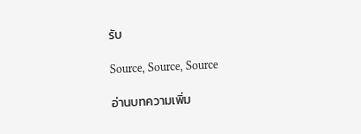รับ

Source, Source, Source

อ่านบทความเพิ่ม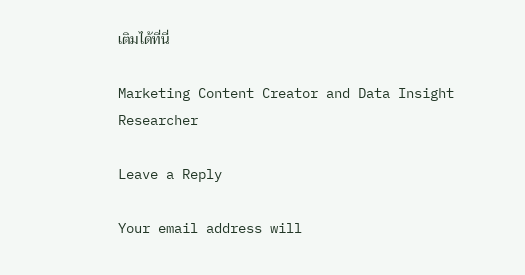เติมได้ที่นี่

Marketing Content Creator and Data Insight Researcher

Leave a Reply

Your email address will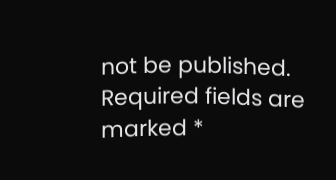not be published. Required fields are marked *